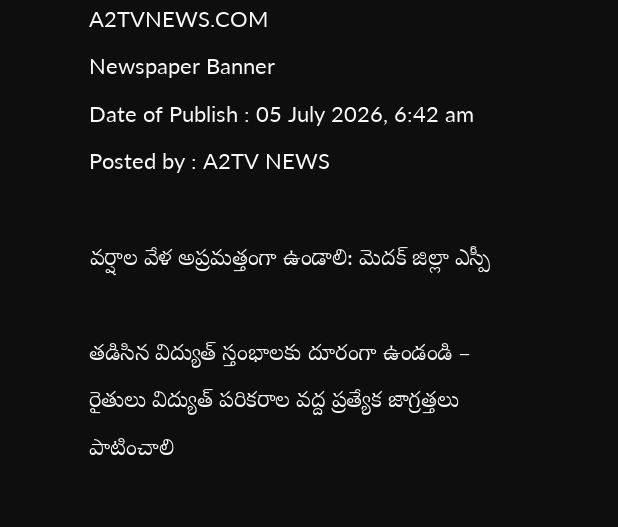A2TVNEWS.COM
Newspaper Banner
Date of Publish : 05 July 2026, 6:42 am Posted by : A2TV NEWS

వర్షాల వేళ అప్రమత్తంగా ఉండాలి: మెదక్ జిల్లా ఎస్పీ

తడిసిన విద్యుత్ స్తంభాలకు దూరంగా ఉండండి – రైతులు విద్యుత్ పరికరాల వద్ద ప్రత్యేక జాగ్రత్తలు పాటించాలి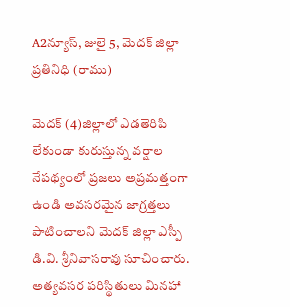A2న్యూస్, జులై 5, మెదక్ జిల్లా ప్రతినిధి (రాము)

మెదక్ (4)జిల్లాలో ఎడతెరిపి లేకుండా కురుస్తున్న వర్షాల నేపథ్యంలో ప్రజలు అప్రమత్తంగా ఉండి అవసరమైన జాగ్రత్తలు పాటించాలని మెదక్ జిల్లా ఎస్పీ డి.వి. శ్రీనివాసరావు సూచించారు. అత్యవసర పరిస్థితులు మినహా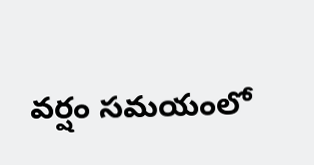వర్షం సమయంలో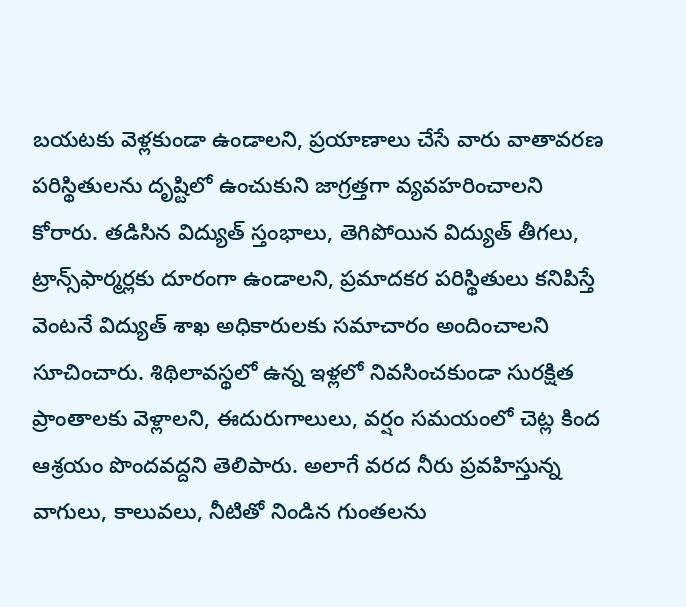బయటకు వెళ్లకుండా ఉండాలని, ప్రయాణాలు చేసే వారు వాతావరణ పరిస్థితులను దృష్టిలో ఉంచుకుని జాగ్రత్తగా వ్యవహరించాలని కోరారు. తడిసిన విద్యుత్ స్తంభాలు, తెగిపోయిన విద్యుత్ తీగలు, ట్రాన్స్‌ఫార్మర్లకు దూరంగా ఉండాలని, ప్రమాదకర పరిస్థితులు కనిపిస్తే వెంటనే విద్యుత్ శాఖ అధికారులకు సమాచారం అందించాలని సూచించారు. శిథిలావస్థలో ఉన్న ఇళ్లలో నివసించకుండా సురక్షిత ప్రాంతాలకు వెళ్లాలని, ఈదురుగాలులు, వర్షం సమయంలో చెట్ల కింద ఆశ్రయం పొందవద్దని తెలిపారు. అలాగే వరద నీరు ప్రవహిస్తున్న వాగులు, కాలువలు, నీటితో నిండిన గుంతలను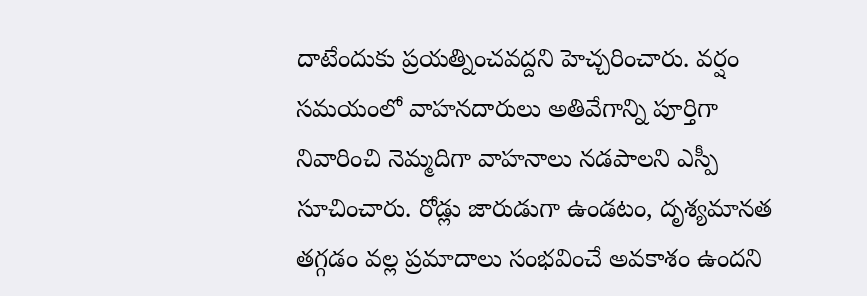దాటేందుకు ప్రయత్నించవద్దని హెచ్చరించారు. వర్షం సమయంలో వాహనదారులు అతివేగాన్ని పూర్తిగా నివారించి నెమ్మదిగా వాహనాలు నడపాలని ఎస్పీ సూచించారు. రోడ్లు జారుడుగా ఉండటం, దృశ్యమానత తగ్గడం వల్ల ప్రమాదాలు సంభవించే అవకాశం ఉందని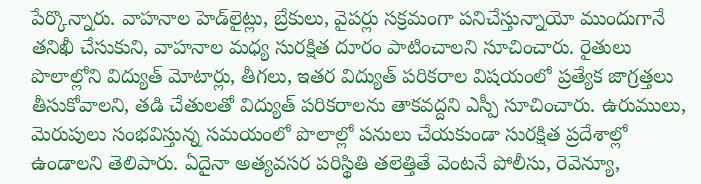పేర్కొన్నారు. వాహనాల హెడ్‌లైట్లు, బ్రేకులు, వైపర్లు సక్రమంగా పనిచేస్తున్నాయో ముందుగానే తనిఖీ చేసుకుని, వాహనాల మధ్య సురక్షిత దూరం పాటించాలని సూచించారు. రైతులు పొలాల్లోని విద్యుత్ మోటార్లు, తీగలు, ఇతర విద్యుత్ పరికరాల విషయంలో ప్రత్యేక జాగ్రత్తలు తీసుకోవాలని, తడి చేతులతో విద్యుత్ పరికరాలను తాకవద్దని ఎస్పీ సూచించారు. ఉరుములు, మెరుపులు సంభవిస్తున్న సమయంలో పొలాల్లో పనులు చేయకుండా సురక్షిత ప్రదేశాల్లో ఉండాలని తెలిపారు. ఏదైనా అత్యవసర పరిస్థితి తలెత్తితే వెంటనే పోలీసు, రెవెన్యూ,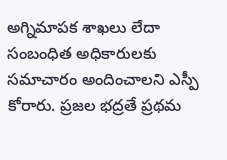అగ్నిమాపక శాఖలు లేదా సంబంధిత అధికారులకు సమాచారం అందించాలని ఎస్పీ కోరారు. ప్రజల భద్రతే ప్రథమ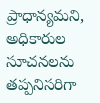ప్రాధాన్యమని, అధికారుల సూచనలను తప్పనిసరిగా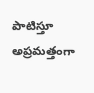పాటిస్తూ అప్రమత్తంగా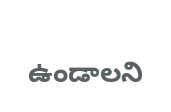ఉండాలని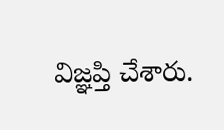విజ్ఞప్తి చేశారు.